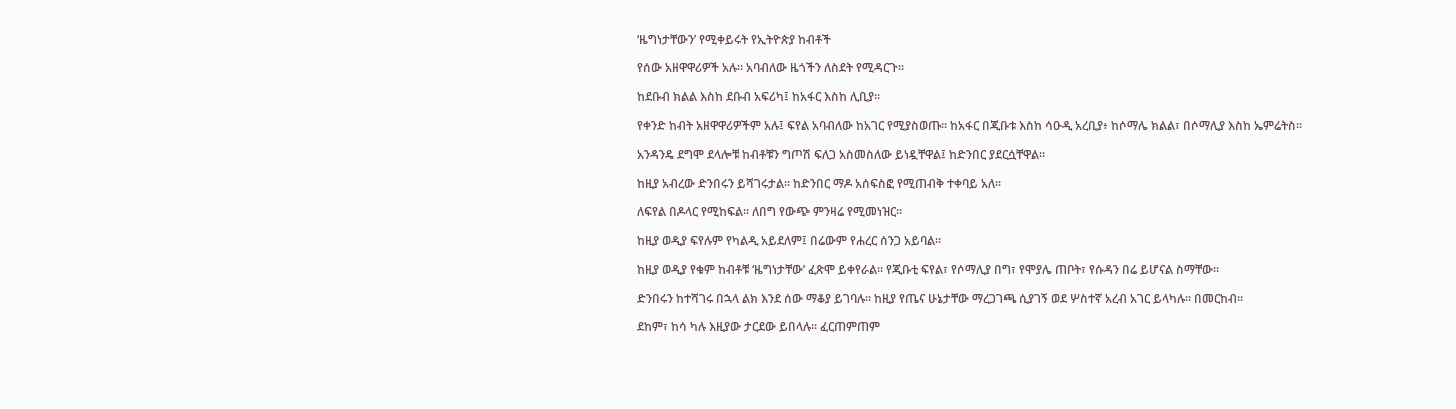‘ዜግነታቸውን’ የሚቀይሩት የኢትዮጵያ ከብቶች

የሰው አዘዋዋሪዎች አሉ። አባብለው ዜጎችን ለስደት የሚዳርጉ።

ከደቡብ ክልል እስከ ደቡብ አፍሪካ፤ ከአፋር እስከ ሊቢያ።

የቀንድ ከብት አዘዋዋሪዎችም አሉ፤ ፍየል አባብለው ከአገር የሚያስወጡ። ከአፋር በጂቡቱ እስከ ሳዑዲ አረቢያ፥ ከሶማሌ ክልል፣ በሶማሊያ እስከ ኤምሬትስ።

አንዳንዴ ደግሞ ደላሎቹ ከብቶቹን ግጦሽ ፍለጋ አስመስለው ይነዷቸዋል፤ ከድንበር ያደርሷቸዋል።

ከዚያ አብረው ድንበሩን ይሻገሩታል። ከድንበር ማዶ አሰፍስፎ የሚጠብቅ ተቀባይ አለ።

ለፍየል በዶላር የሚከፍል። ለበግ የውጭ ምንዛሬ የሚመነዝር።

ከዚያ ወዲያ ፍየሉም የካልዲ አይደለም፤ በሬውም የሐረር ሰንጋ አይባል።

ከዚያ ወዲያ የቁም ከብቶቹ ‘ዜግነታቸው’ ፈጽሞ ይቀየራል። የጂቡቲ ፍየል፣ የሶማሊያ በግ፣ የሞያሌ ጠቦት፣ የሱዳን በሬ ይሆናል ስማቸው።

ድንበሩን ከተሻገሩ በኋላ ልክ እንደ ሰው ማቆያ ይገባሉ። ከዚያ የጤና ሁኔታቸው ማረጋገጫ ሲያገኝ ወደ ሦስተኛ አረብ አገር ይላካሉ። በመርከብ።

ደከም፣ ከሳ ካሉ እዚያው ታርደው ይበላሉ። ፈርጠምጠም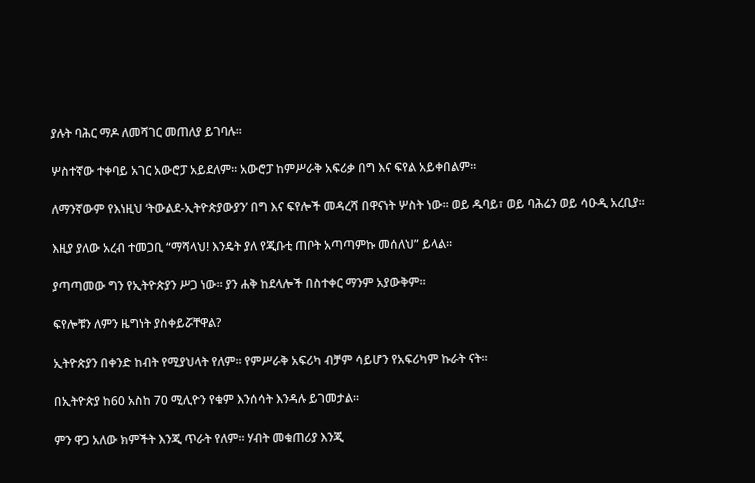ያሉት ባሕር ማዶ ለመሻገር መጠለያ ይገባሉ።

ሦስተኛው ተቀባይ አገር አውሮፓ አይደለም። አውሮፓ ከምሥራቅ አፍሪቃ በግ እና ፍየል አይቀበልም።

ለማንኛውም የእነዚህ ‘ትውልደ-ኢትዮጵያውያን’ በግ እና ፍየሎች መዳረሻ በዋናነት ሦስት ነው። ወይ ዱባይ፣ ወይ ባሕሬን ወይ ሳዑዲ አረቢያ።

እዚያ ያለው አረብ ተመጋቢ “ማሻላህ! እንዴት ያለ የጂቡቲ ጠቦት አጣጣምኩ መሰለህ” ይላል።

ያጣጣመው ግን የኢትዮጵያን ሥጋ ነው። ያን ሐቅ ከደላሎች በስተቀር ማንም አያውቅም።

ፍየሎቹን ለምን ዜግነት ያስቀይሯቸዋል?

ኢትዮጵያን በቀንድ ከብት የሚያህላት የለም። የምሥራቅ አፍሪካ ብቻም ሳይሆን የአፍሪካም ኩራት ናት።

በኢትዮጵያ ከ60 አስከ 70 ሚሊዮን የቁም እንሰሳት እንዳሉ ይገመታል።

ምን ዋጋ አለው ክምችት እንጂ ጥራት የለም። ሃብት መቁጠሪያ እንጂ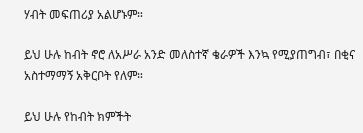ሃብት መፍጠሪያ አልሆኑም።

ይህ ሁሉ ከብት ኖሮ ለአሥራ አንድ መለስተኛ ቄራዎች እንኳ የሚያጠግብ፣ በቂና አስተማማኝ አቅርቦት የለም።

ይህ ሁሉ የከብት ክምችት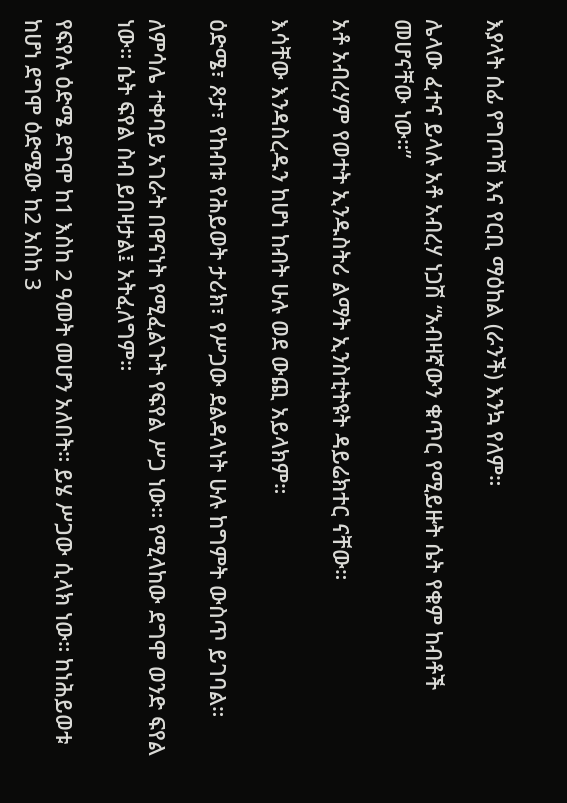እያላት ሰፊ የግጦሽ እና የርቢ ማዕከል (ራንች) እንኳ የለም።

ሌላው ፈተና ይላሉ አቶ አብረሃ ነጋሽ “አብዛኛውን ቁጥር የሚይዙት ሴት የቁም ከብቶች መሆናቸው ነው።”

አቶ አብረሃም የወተት ኢንዱስትሪ ልማት ኢንስቲትዩት ዳይሬክተር ናቸው።

እሳቸው እንዳስረዱን ከሆነ ከብት ሁሉ ወደ ውጪ አይላክም።

ዕድሜ፣ ጾታ፣ የከብቱ የሕይወት ታሪክ፣ የሥጋው ደልዳላነት ሁሉ ከግምት ውስጥ ይገባል።

ለምሳሌ ተቀባይ አገራት በዋናነት የሚፈልጉት የፍየል ሥጋ ነው። የሚላከው ደግሞ ወንድ ፍየል ነው። ሴት ፍየል ስብ ይበዛታል፤ አትፈለግም።

የፍየሉ ዕድሜ ደግሞ ከ1 እስከ 2 ዓመት መሆን አለበት። ይሄ ሥጋው ሲላክ ነው። ከነሕይወቱ ከሆነ ደግሞ ዕድሜው ከ2 አስከ 3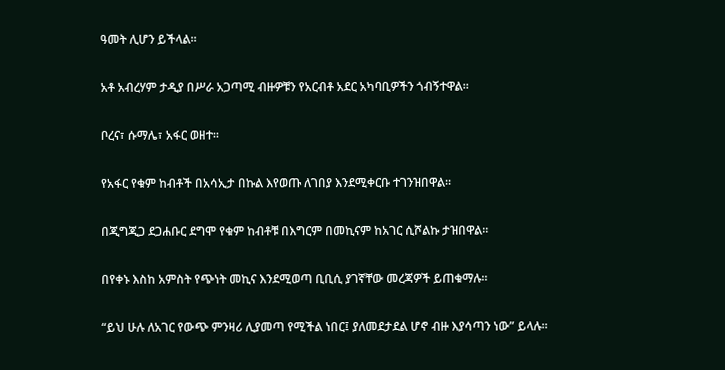ዓመት ሊሆን ይችላል።

አቶ አብረሃም ታዲያ በሥራ አጋጣሚ ብዙዎቹን የአርብቶ አደር አካባቢዎችን ጎብኝተዋል።

ቦረና፣ ሱማሌ፣ አፋር ወዘተ።

የአፋር የቁም ከብቶች በአሳኢታ በኩል እየወጡ ለገበያ እንደሚቀርቡ ተገንዝበዋል።

በጂግጂጋ ደጋሐቡር ደግሞ የቁም ከብቶቹ በእግርም በመኪናም ከአገር ሲሾልኩ ታዝበዋል።

በየቀኑ እስከ አምስት የጭነት መኪና እንደሚወጣ ቢቢሲ ያገኛቸው መረጃዎች ይጠቁማሉ።

“ይህ ሁሉ ለአገር የውጭ ምንዛሪ ሊያመጣ የሚችል ነበር፤ ያለመደታደል ሆኖ ብዙ እያሳጣን ነው” ይላሉ።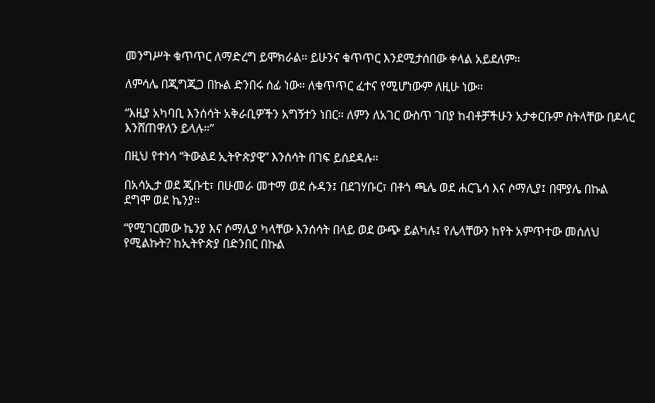መንግሥት ቁጥጥር ለማድረግ ይሞክራል። ይሁንና ቁጥጥር እንደሚታሰበው ቀላል አይደለም።

ለምሳሌ በጂግጂጋ በኩል ድንበሩ ሰፊ ነው። ለቁጥጥር ፈተና የሚሆነውም ለዚሁ ነው።

“እዚያ አካባቢ እንሰሳት አቅራቢዎችን አግኝተን ነበር። ለምን ለአገር ውስጥ ገበያ ከብቶቻችሁን አታቀርቡም ስትላቸው በዶላር እንሸጠዋለን ይላሉ።”

በዚህ የተነሳ “ትውልደ ኢትዮጵያዊ” እንሰሳት በገፍ ይሰደዳሉ።

በአሳኢታ ወደ ጂቡቲ፣ በሁመራ መተማ ወደ ሱዳን፤ በደገሃቡር፣ በቶጎ ጫሌ ወደ ሐርጌሳ እና ሶማሊያ፤ በሞያሌ በኩል ደግሞ ወደ ኬንያ።

“የሚገርመው ኬንያ እና ሶማሊያ ካላቸው እንሰሳት በላይ ወደ ውጭ ይልካሉ፤ የሌላቸውን ከየት አምጥተው መሰለህ የሚልኩት? ከኢትዮጵያ በድንበር በኩል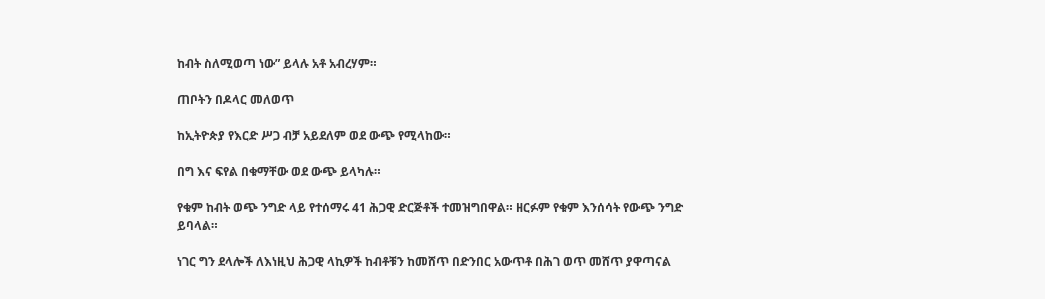ከብት ስለሚወጣ ነው” ይላሉ አቶ አብረሃም።

ጠቦትን በዶላር መለወጥ

ከኢትዮጵያ የእርድ ሥጋ ብቻ አይደለም ወደ ውጭ የሚላከው።

በግ እና ፍየል በቁማቸው ወደ ውጭ ይላካሉ።

የቁም ከብት ወጭ ንግድ ላይ የተሰማሩ 41 ሕጋዊ ድርጅቶች ተመዝግበዋል። ዘርፉም የቁም እንሰሳት የውጭ ንግድ ይባላል።

ነገር ግን ደላሎች ለእነዚህ ሕጋዊ ላኪዎች ከብቶቹን ከመሸጥ በድንበር አውጥቶ በሕገ ወጥ መሸጥ ያዋጣናል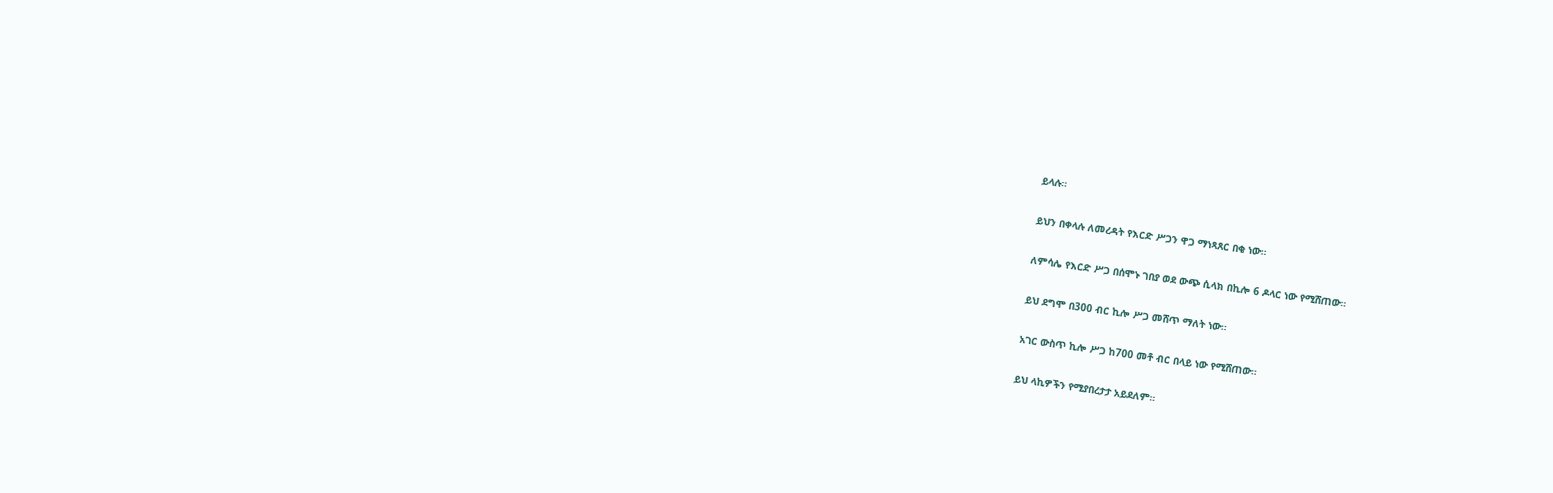ይላሉ።

ይህን በቀላሉ ለመረዳት የእርድ ሥጋን ዋጋ ማነጻጸር በቂ ነው።

ለምሳሌ የእርድ ሥጋ በሰሞኑ ገበያ ወደ ውጭ ሲላክ በኪሎ 6 ዶላር ነው የሚሸጠው።

ይህ ደግሞ በ300 ብር ኪሎ ሥጋ መሸጥ ማለት ነው።

አገር ውስጥ ኪሎ ሥጋ ከ700 መቶ ብር በላይ ነው የሚሸጠው።

ይህ ላኪዎችን የሚያበረታታ አይደለም።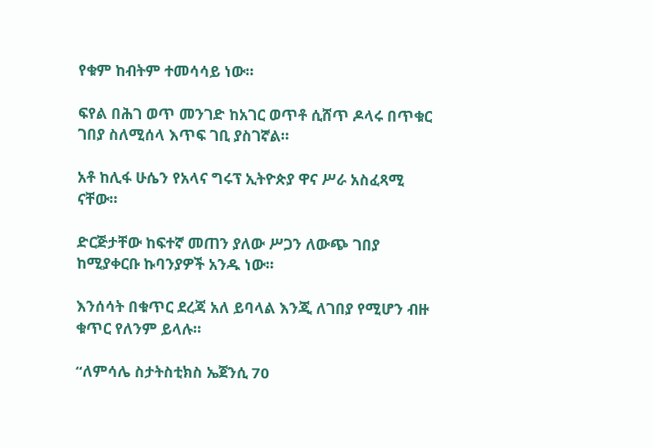የቁም ከብትም ተመሳሳይ ነው።

ፍየል በሕገ ወጥ መንገድ ከአገር ወጥቶ ሲሸጥ ዶላሩ በጥቁር ገበያ ስለሚሰላ እጥፍ ገቢ ያስገኛል።

አቶ ከሊፋ ሁሴን የአላና ግሩፕ ኢትዮጵያ ዋና ሥራ አስፈጻሚ ናቸው።

ድርጅታቸው ከፍተኛ መጠን ያለው ሥጋን ለውጭ ገበያ ከሚያቀርቡ ኩባንያዎች አንዱ ነው።

እንሰሳት በቁጥር ደረጃ አለ ይባላል እንጂ ለገበያ የሚሆን ብዙ ቁጥር የለንም ይላሉ።

“ለምሳሌ ስታትስቲክስ ኤጀንሲ 70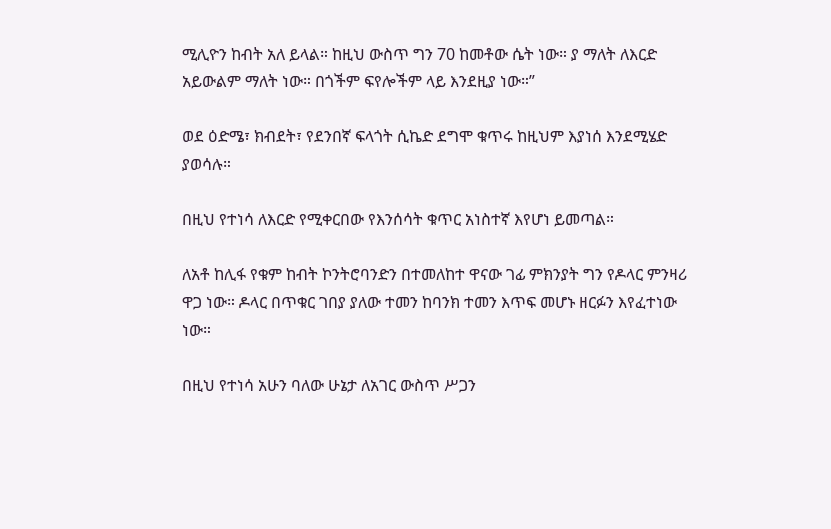ሚሊዮን ከብት አለ ይላል። ከዚህ ውስጥ ግን 70 ከመቶው ሴት ነው። ያ ማለት ለእርድ አይውልም ማለት ነው። በጎችም ፍየሎችም ላይ እንደዚያ ነው።”

ወደ ዕድሜ፣ ክብደት፣ የደንበኛ ፍላጎት ሲኬድ ደግሞ ቁጥሩ ከዚህም እያነሰ እንደሚሄድ ያወሳሉ።

በዚህ የተነሳ ለእርድ የሚቀርበው የእንሰሳት ቁጥር አነስተኛ እየሆነ ይመጣል።

ለአቶ ከሊፋ የቁም ከብት ኮንትሮባንድን በተመለከተ ዋናው ገፊ ምክንያት ግን የዶላር ምንዛሪ ዋጋ ነው። ዶላር በጥቁር ገበያ ያለው ተመን ከባንክ ተመን እጥፍ መሆኑ ዘርፉን እየፈተነው ነው።

በዚህ የተነሳ አሁን ባለው ሁኔታ ለአገር ውስጥ ሥጋን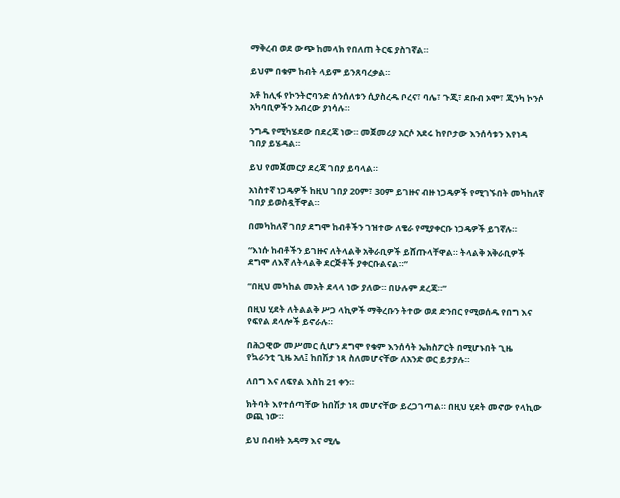ማቅረብ ወደ ውጭ ከመላክ የበለጠ ትርፍ ያስገኛል።

ይህም በቁም ከብት ላይም ይንጸባረቃል።

አቶ ከሊፋ የኮንትሮባንድ ሰንሰለቱን ሲያስረዱ ቦረና፣ ባሌ፣ ጉጂ፣ ደቡብ ኦሞ፣ ጂንካ ኮንሶ አካባቢዎችን አብረው ያነሳሉ።

ንግዱ የሚካሄደው በደረጃ ነው። መጀመሪያ አርሶ አደሩ ከየቦታው እንሰሳቱን እየነዳ ገበያ ይሄዳል።

ይህ የመጀመርያ ደረጃ ገበያ ይባላል።

አነስተኛ ነጋዴዎች ከዚህ ገበያ 20ም፣ 30ም ይገዙና ብዙ ነጋዴዎች የሚገኙበት መካከለኛ ገበያ ይወስዷቸዋል።

በመካከለኛ ገበያ ደግሞ ከብቶችን ገዝተው ለቄራ የሚያቀርቡ ነጋዴዎች ይገኛሉ።

“እነሱ ከብቶችን ይገዙና ለትላልቅ አቅራቢዎች ይሸጡላቸዋል። ትላልቅ አቅራቢዎች ደግሞ ለእኛ ለትላልቅ ደርጅቶች ያቀርቡልናል።”

“በዚህ መካከል መአት ደላላ ነው ያለው። በሁሉም ደረጃ።”

በዚህ ሂደት ለትልልቅ ሥጋ ላኪዎች ማቅረቡን ትተው ወደ ድንበር የሚወሰዱ የበግ እና የፍየል ደላሎች ይኖራሉ።

በሕጋዊው መሥመር ሲሆን ደግሞ የቁም እንሰሳት ኤክስፖርት በሚሆኑበት ጊዜ የኳራንቲ ጊዜ አለ፤ ከበሽታ ነጻ ስለመሆናቸው ለአንድ ወር ይታያሉ።

ለበግ እና ለፍየል እስከ 21 ቀን።

ክትባት እየተሰጣቸው ከበሽታ ነጻ መሆናቸው ይረጋገጣል። በዚህ ሂደት መኖው የላኪው ወጪ ነው።

ይህ በብዛት አዳማ እና ሚሌ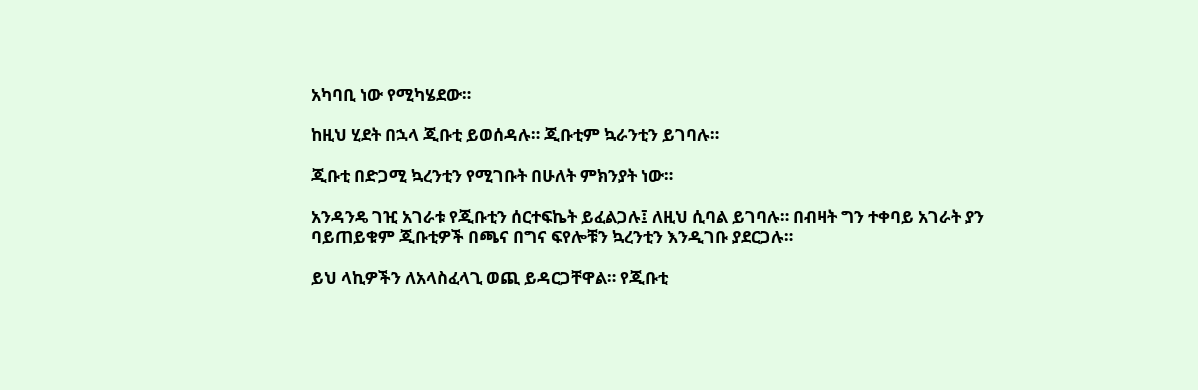አካባቢ ነው የሚካሄደው።

ከዚህ ሂደት በኋላ ጂቡቲ ይወሰዳሉ። ጂቡቲም ኳራንቲን ይገባሉ።

ጂቡቲ በድጋሚ ኳረንቲን የሚገቡት በሁለት ምክንያት ነው።

አንዳንዴ ገዢ አገራቱ የጂቡቲን ሰርተፍኬት ይፈልጋሉ፤ ለዚህ ሲባል ይገባሉ። በብዛት ግን ተቀባይ አገራት ያን ባይጠይቁም ጂቡቲዎች በጫና በግና ፍየሎቹን ኳረንቲን እንዲገቡ ያደርጋሉ።

ይህ ላኪዎችን ለአላስፈላጊ ወጪ ይዳርጋቸዋል። የጂቡቲ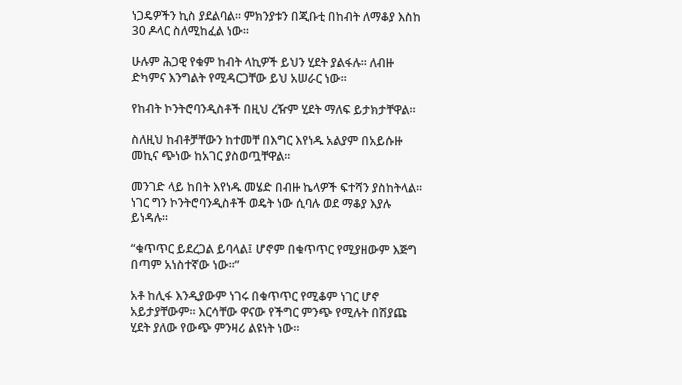ነጋዴዎችን ኪስ ያደልባል። ምክንያቱን በጂቡቲ በከብት ለማቆያ እስከ 30 ዶላር ስለሚከፈል ነው።

ሁሉም ሕጋዊ የቁም ከብት ላኪዎች ይህን ሂደት ያልፋሉ። ለብዙ ድካምና እንግልት የሚዳርጋቸው ይህ አሠራር ነው።

የከብት ኮንትሮባንዲስቶች በዚህ ረዥም ሂደት ማለፍ ይታክታቸዋል።

ስለዚህ ከብቶቻቸውን ከተመቸ በእግር እየነዱ አልያም በአይሱዙ መኪና ጭነው ከአገር ያስወጧቸዋል።

መንገድ ላይ ከበት እየነዱ መሄድ በብዙ ኬላዎች ፍተሻን ያስከትላል። ነገር ግን ኮንትሮባንዲስቶች ወዴት ነው ሲባሉ ወደ ማቆያ እያሉ ይነዳሉ።

“ቁጥጥር ይደረጋል ይባላል፤ ሆኖም በቁጥጥር የሚያዘውም እጅግ በጣም አነስተኛው ነው።”

አቶ ከሊፋ እንዲያውም ነገሩ በቁጥጥር የሚቆም ነገር ሆኖ አይታያቸውም። እርሳቸው ዋናው የችግር ምንጭ የሚሉት በሽያጩ ሂደት ያለው የውጭ ምንዛሪ ልዩነት ነው።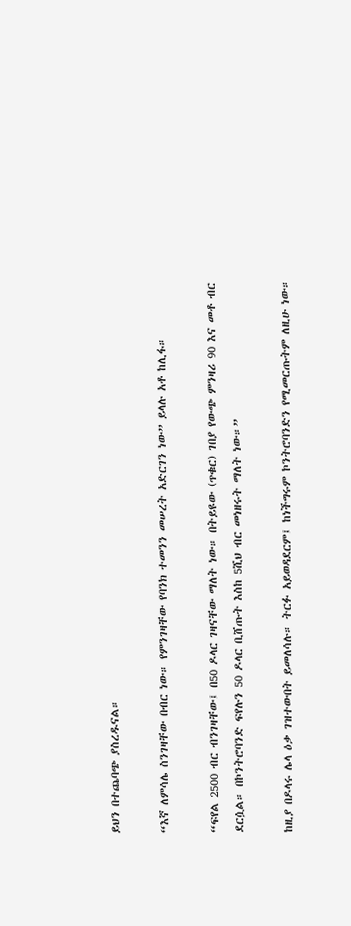ይህን በተጨባጭ ያስረዱናል።

“እኛ ለምሳሌ ስንገዛቸው በብር ነው። የምንገዛቸው የባንክ ተመንን መሠረት አድርገን ነው” ይላሉ አቶ ከሊፋ።

“ፍየል 2500 ብር ብንገዛቸው፤ በ50 ዶላር ገዛናቸው ማለት ነው። በትይዩው (ጥቁር) ገበያ የውጭ ምንዛሪ 90 እና መቶ ብር ደርሷል። በኮንትሮባንድ ፍየሉን 50 ዶላር ቢሸጡት እስከ 5ሺህ ብር መነዘሩት ማለት ነው።”

ከዚያ በዶላሩ ሌላ ዕቃ ገዝተውበት ይመለሳሉ። ትርፉ አይወዳደርም፤ ከነችግሩም ኮንትሮባንድን የሚመርጡትም ለዚሁ ነው።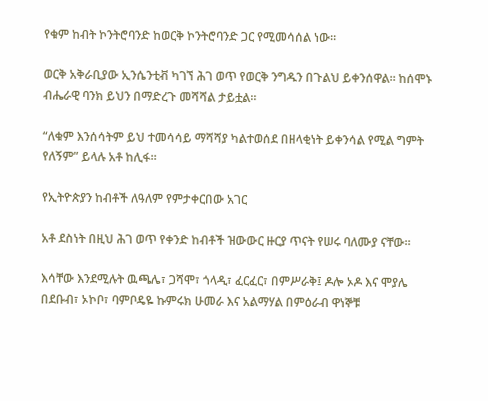የቁም ከብት ኮንትሮባንድ ከወርቅ ኮንትሮባንድ ጋር የሚመሳሰል ነው።

ወርቅ አቅራቢያው ኢንሴንቲቭ ካገኘ ሕገ ወጥ የወርቅ ንግዱን በጉልህ ይቀንሰዋል። ከሰሞኑ ብሔራዊ ባንክ ይህን በማድረጉ መሻሻል ታይቷል።

“ለቁም እንሰሳትም ይህ ተመሳሳይ ማሻሻያ ካልተወሰደ በዘላቂነት ይቀንሳል የሚል ግምት የለኝም” ይላሉ አቶ ከሊፋ።

የኢትዮጵያን ከብቶች ለዓለም የምታቀርበው አገር

አቶ ደስነት በዚህ ሕገ ወጥ የቀንድ ከብቶች ዝውውር ዙርያ ጥናት የሠሩ ባለሙያ ናቸው።

እሳቸው እንደሚሉት ዉጫሌ፣ ጋሻሞ፣ ጎላዲ፣ ፈርፈር፣ በምሥራቅ፤ ዶሎ ኦዶ እና ሞያሌ በደቡብ፣ ኦኮቦ፣ ባምቦዴዬ ኩምሩክ ሁመራ እና አልማሃል በምዕራብ ዋነኞቹ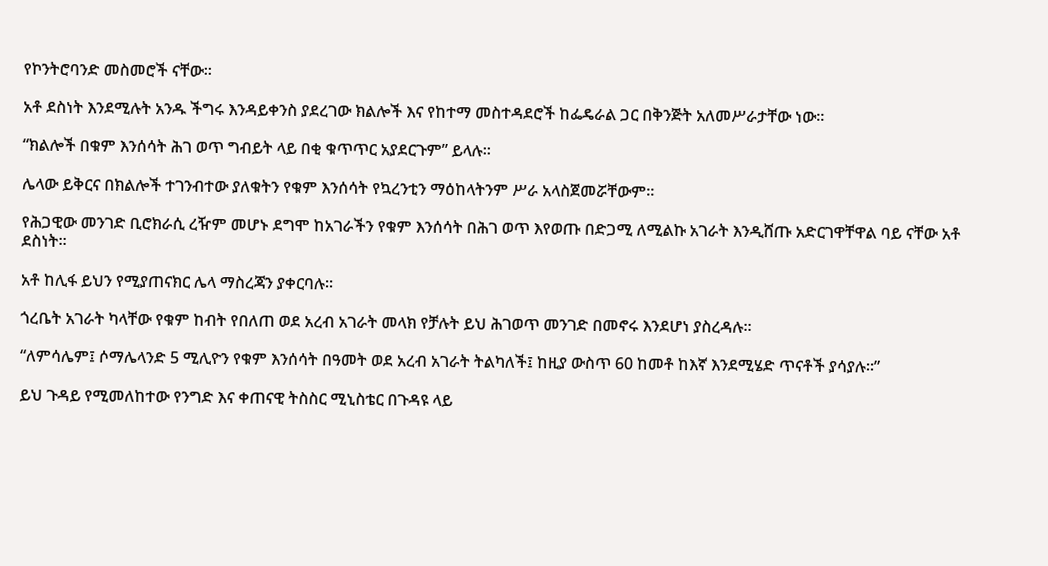የኮንትሮባንድ መስመሮች ናቸው።

አቶ ደስነት እንደሚሉት አንዱ ችግሩ እንዳይቀንስ ያደረገው ክልሎች እና የከተማ መስተዳደሮች ከፌዴራል ጋር በቅንጅት አለመሥራታቸው ነው።

“ክልሎች በቁም እንሰሳት ሕገ ወጥ ግብይት ላይ በቂ ቁጥጥር አያደርጉም” ይላሉ።

ሌላው ይቅርና በክልሎች ተገንብተው ያለቁትን የቁም እንሰሳት የኳረንቲን ማዕከላትንም ሥራ አላስጀመሯቸውም።

የሕጋዊው መንገድ ቢሮክራሲ ረዥም መሆኑ ደግሞ ከአገራችን የቁም እንሰሳት በሕገ ወጥ እየወጡ በድጋሚ ለሚልኩ አገራት እንዲሸጡ አድርገዋቸዋል ባይ ናቸው አቶ ደስነት።

አቶ ከሊፋ ይህን የሚያጠናክር ሌላ ማስረጃን ያቀርባሉ።

ጎረቤት አገራት ካላቸው የቁም ከብት የበለጠ ወደ አረብ አገራት መላክ የቻሉት ይህ ሕገወጥ መንገድ በመኖሩ እንደሆነ ያስረዳሉ።

“ለምሳሌም፤ ሶማሌላንድ 5 ሚሊዮን የቁም እንሰሳት በዓመት ወደ አረብ አገራት ትልካለች፤ ከዚያ ውስጥ 60 ከመቶ ከእኛ እንደሚሄድ ጥናቶች ያሳያሉ።”

ይህ ጉዳይ የሚመለከተው የንግድ እና ቀጠናዊ ትስስር ሚኒስቴር በጉዳዩ ላይ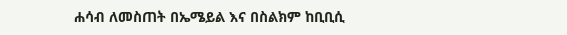ሐሳብ ለመስጠት በኤሜይል እና በስልክም ከቢቢሲ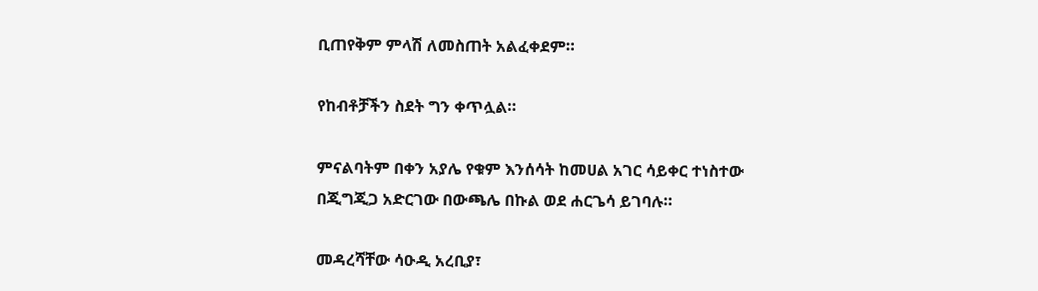ቢጠየቅም ምላሽ ለመስጠት አልፈቀደም።

የከብቶቻችን ስደት ግን ቀጥሏል።

ምናልባትም በቀን አያሌ የቁም እንሰሳት ከመሀል አገር ሳይቀር ተነስተው በጂግጂጋ አድርገው በውጫሌ በኩል ወደ ሐርጌሳ ይገባሉ።

መዳረሻቸው ሳዑዲ አረቢያ፣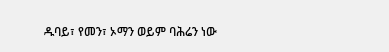ዱባይ፣ የመን፣ ኦማን ወይም ባሕሬን ነው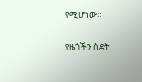የሚሆነው።

የዜጎችን ስደት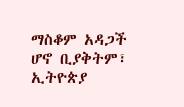ማስቆም አዳጋች ሆኖ ቢያቅትም፣ ኢትዮጵያ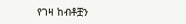የገዛ ከብቶቿን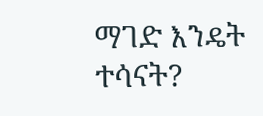ማገድ እንዴት ተሳናት?